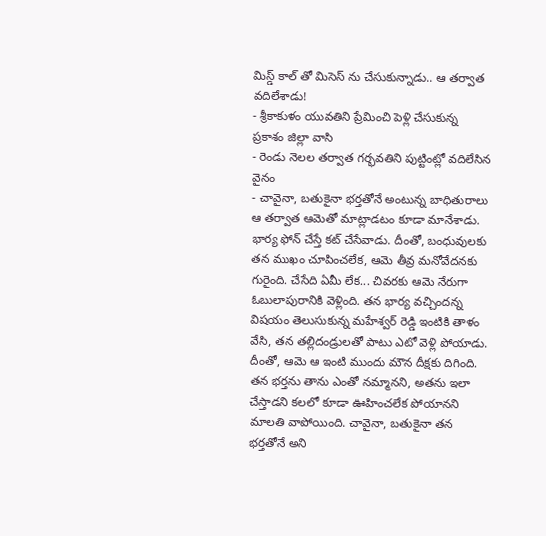మిస్డ్ కాల్ తో మిసెస్ ను చేసుకున్నాడు.. ఆ తర్వాత వదిలేశాడు!
- శ్రీకాకుళం యువతిని ప్రేమించి పెళ్లి చేసుకున్న ప్రకాశం జిల్లా వాసి
- రెండు నెలల తర్వాత గర్భవతిని పుట్టింట్లో వదిలేసిన వైనం
- చావైనా, బతుకైనా భర్తతోనే అంటున్న బాధితురాలు
ఆ తర్వాత ఆమెతో మాట్లాడటం కూడా మానేశాడు. భార్య ఫోన్ చేస్తే కట్ చేసేవాడు. దీంతో, బంధువులకు తన ముఖం చూపించలేక, ఆమె తీవ్ర మనోవేదనకు గురైంది. చేసేది ఏమీ లేక... చివరకు ఆమె నేరుగా ఓబులాపురానికి వెళ్లింది. తన భార్య వచ్చిందన్న విషయం తెలుసుకున్న మహేశ్వర్ రెడ్డి ఇంటికి తాళం వేసి, తన తల్లిదండ్రులతో పాటు ఎటో వెళ్లి పోయాడు. దీంతో, ఆమె ఆ ఇంటి ముందు మౌన దీక్షకు దిగింది.
తన భర్తను తాను ఎంతో నమ్మానని, అతను ఇలా చేస్తాడని కలలో కూడా ఊహించలేక పోయానని మాలతి వాపోయింది. చావైనా, బతుకైనా తన భర్తతోనే అని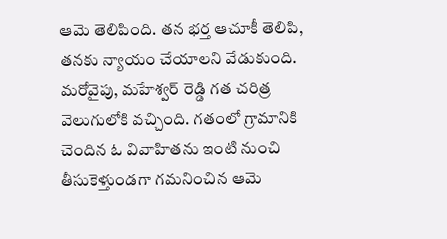ఆమె తెలిపింది. తన భర్త ఆచూకీ తెలిపి, తనకు న్యాయం చేయాలని వేడుకుంది. మరోవైపు, మహేశ్వర్ రెడ్డి గత చరిత్ర వెలుగులోకి వచ్చింది. గతంలో గ్రామానికి చెందిన ఓ వివాహితను ఇంటి నుంచి తీసుకెళ్తుండగా గమనించిన ఆమె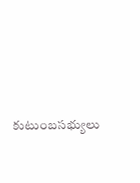కుటుంబసభ్యులు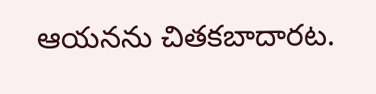ఆయనను చితకబాదారట.